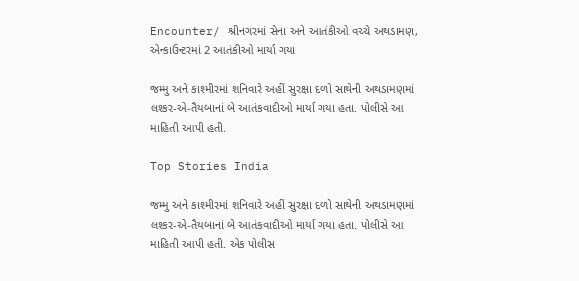Encounter/ શ્રીનગરમાં સેના અને આતંકીઓ વચ્ચે અથડામણ, એન્કાઉન્ટરમાં 2 આતંકીઓ માર્યા ગયા

જમ્મુ અને કાશ્મીરમાં શનિવારે અહીં સુરક્ષા દળો સાથેની અથડામણમાં લશ્કર-એ-તૈયબાનાં બે આતંકવાદીઓ માર્યા ગયા હતા. પોલીસે આ માહિતી આપી હતી.

Top Stories India

જમ્મુ અને કાશ્મીરમાં શનિવારે અહીં સુરક્ષા દળો સાથેની અથડામણમાં લશ્કર-એ-તૈયબાનાં બે આતંકવાદીઓ માર્યા ગયા હતા. પોલીસે આ માહિતી આપી હતી. એક પોલીસ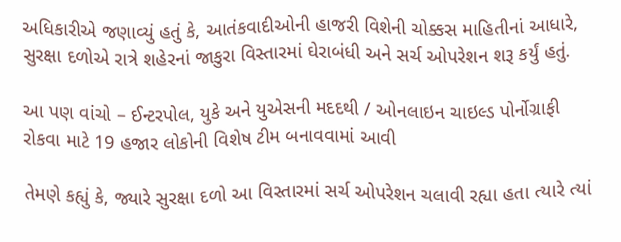અધિકારીએ જણાવ્યું હતું કે, આતંકવાદીઓની હાજરી વિશેની ચોક્કસ માહિતીનાં આધારે, સુરક્ષા દળોએ રાત્રે શહેરનાં જાકુરા વિસ્તારમાં ઘેરાબંધી અને સર્ચ ઓપરેશન શરૂ કર્યું હતું.

આ પણ વાંચો – ઈન્ટરપોલ, યુકે અને યુએસની મદદથી / ઓનલાઇન ચાઇલ્ડ પોર્નોગ્રાફી રોકવા માટે 19 હજાર લોકોની વિશેષ ટીમ બનાવવામાં આવી

તેમણે કહ્યું કે, જ્યારે સુરક્ષા દળો આ વિસ્તારમાં સર્ચ ઓપરેશન ચલાવી રહ્યા હતા ત્યારે ત્યાં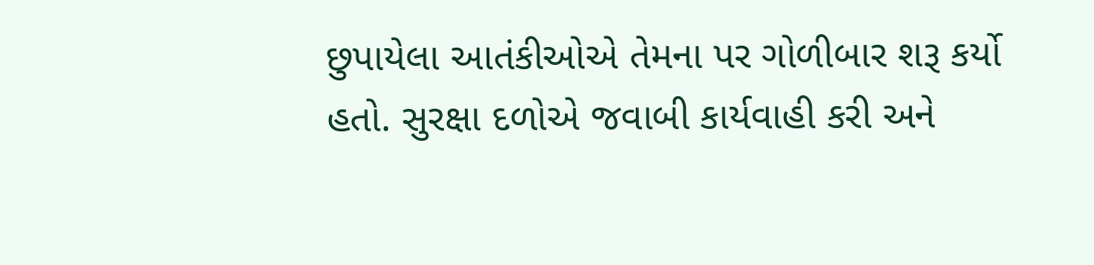છુપાયેલા આતંકીઓએ તેમના પર ગોળીબાર શરૂ કર્યો હતો. સુરક્ષા દળોએ જવાબી કાર્યવાહી કરી અને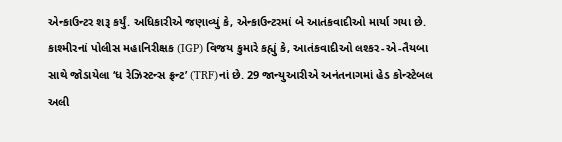એન્કાઉન્ટર શરૂ કર્યું. અધિકારીએ જણાવ્યું કે, એન્કાઉન્ટરમાં બે આતંકવાદીઓ માર્યા ગયા છે. કાશ્મીરનાં પોલીસ મહાનિરીક્ષક (IGP) વિજય કુમારે કહ્યું કે, આતંકવાદીઓ લશ્કર-એ-તૈયબા સાથે જોડાયેલા ‘ધ રેઝિસ્ટન્સ ફ્રન્ટ’ (TRF)નાં છે. 29 જાન્યુઆરીએ અનંતનાગમાં હેડ કોન્સ્ટેબલ અલી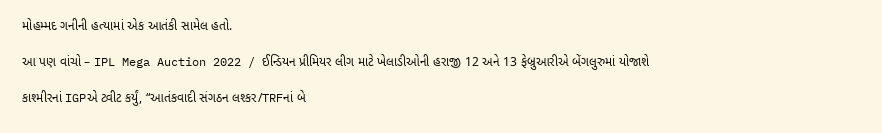મોહમ્મદ ગનીની હત્યામાં એક આતંકી સામેલ હતો.

આ પણ વાંચો – IPL Mega Auction 2022 / ઈન્ડિયન પ્રીમિયર લીગ માટે ખેલાડીઓની હરાજી 12 અને 13 ફેબ્રુઆરીએ બેંગલુરુમાં યોજાશે

કાશ્મીરનાં IGPએ ટ્વીટ કર્યું, “આતંકવાદી સંગઠન લશ્કર/TRFનાં બે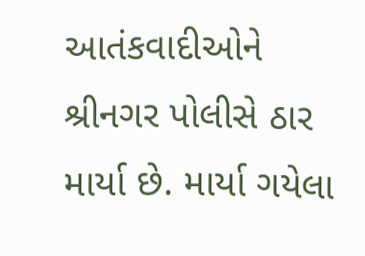આતંકવાદીઓને શ્રીનગર પોલીસે ઠાર માર્યા છે. માર્યા ગયેલા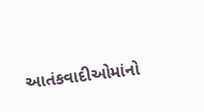આતંકવાદીઓમાંનો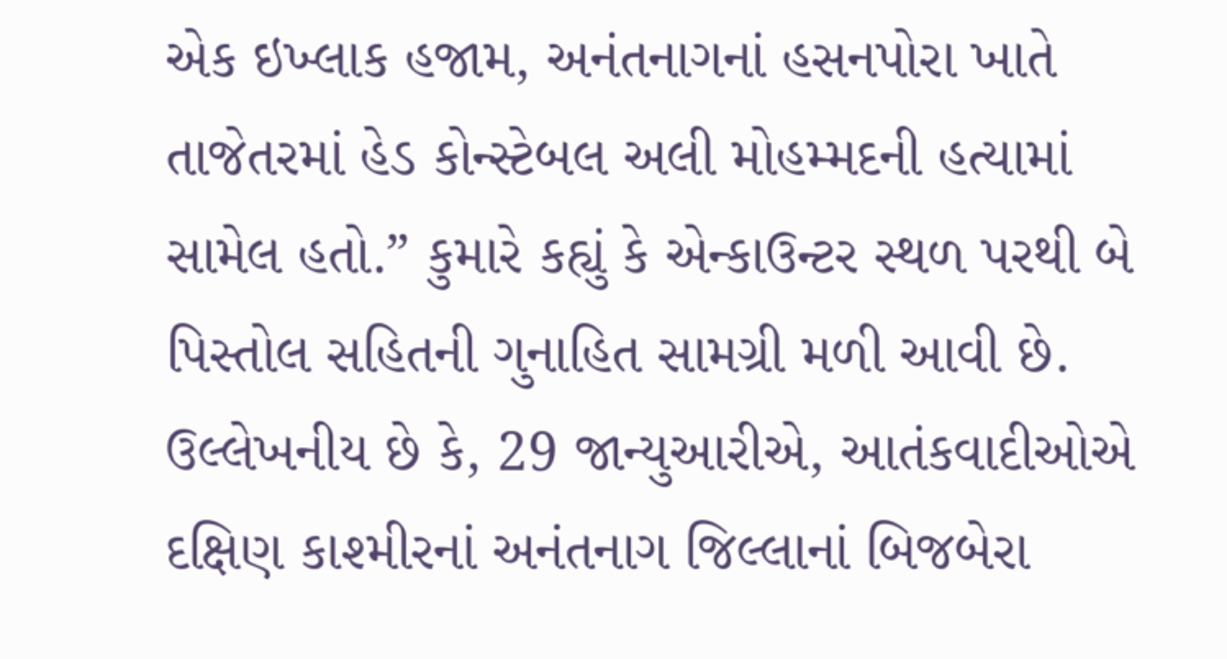એક ઇખ્લાક હજામ, અનંતનાગનાં હસનપોરા ખાતે તાજેતરમાં હેડ કોન્સ્ટેબલ અલી મોહમ્મદની હત્યામાં સામેલ હતો.” કુમારે કહ્યું કે એન્કાઉન્ટર સ્થળ પરથી બે પિસ્તોલ સહિતની ગુનાહિત સામગ્રી મળી આવી છે. ઉલ્લેખનીય છે કે, 29 જાન્યુઆરીએ, આતંકવાદીઓએ દક્ષિણ કાશ્મીરનાં અનંતનાગ જિલ્લાનાં બિજબેરા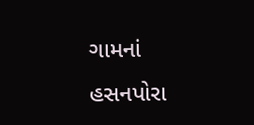ગામનાં હસનપોરા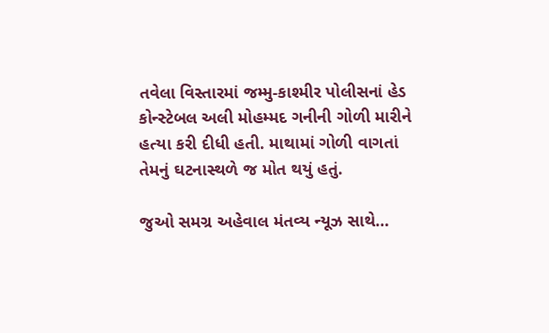તવેલા વિસ્તારમાં જમ્મુ-કાશ્મીર પોલીસનાં હેડ કોન્સ્ટેબલ અલી મોહમ્મદ ગનીની ગોળી મારીને હત્યા કરી દીધી હતી. માથામાં ગોળી વાગતાં તેમનું ઘટનાસ્થળે જ મોત થયું હતું.

જુઓ સમગ્ર અહેવાલ મંતવ્ય ન્યૂઝ સાથે…